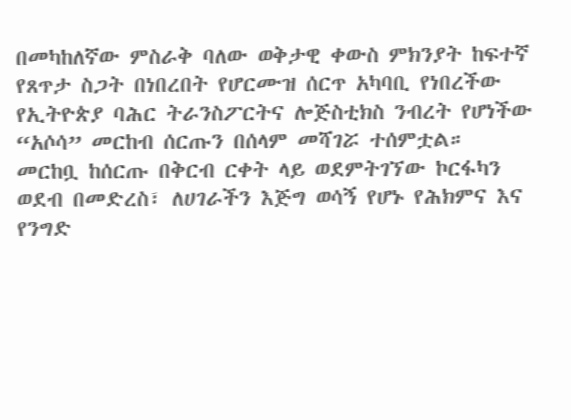በመካከለኛው ምስራቅ ባለው ወቅታዊ ቀውስ ምክንያት ከፍተኛ የጸጥታ ስጋት በነበረበት የሆርሙዝ ሰርጥ አካባቢ የነበረችው የኢትዮጵያ ባሕር ትራንስፖርትና ሎጅስቲክስ ንብረት የሆነችው “አሶሳ” መርከብ ሰርጡን በሰላም መሻገሯ ተሰምቷል።
መርከቧ ከሰርጡ በቅርብ ርቀት ላይ ወደምትገኘው ኮርፋካን ወደብ በመድረስ፣ ለሀገራችን እጅግ ወሳኝ የሆኑ የሕክምና እና የንግድ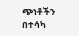ጭነቶችን በተሳካ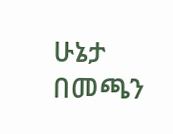ሁኔታ በመጫን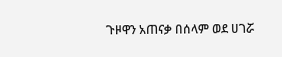ጉዞዋን አጠናቃ በሰላም ወደ ሀገሯ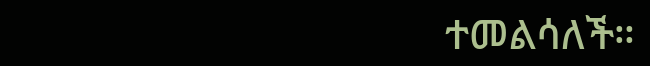ተመልሳለች።